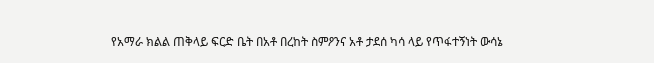የአማራ ክልል ጠቅላይ ፍርድ ቤት በአቶ በረከት ስምዖንና አቶ ታደሰ ካሳ ላይ የጥፋተኝነት ውሳኔ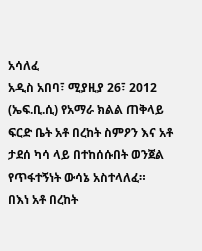አሳለፈ
አዲስ አበባ፣ ሚያዚያ 26፣ 2012 (ኤፍ.ቢ.ሲ) የአማራ ክልል ጠቅላይ ፍርድ ቤት አቶ በረከት ስምዖን እና አቶ ታደሰ ካሳ ላይ በተከሰሱበት ወንጀል የጥፋተኝነት ውሳኔ አስተላለፈ።
በእነ አቶ በረከት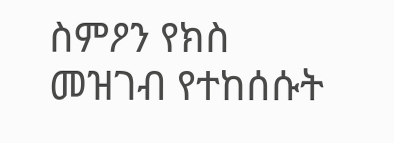ስምዖን የክስ መዝገብ የተከሰሱት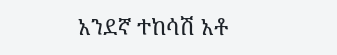አንደኛ ተከሳሽ አቶ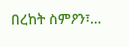በረከት ስምዖን፣…